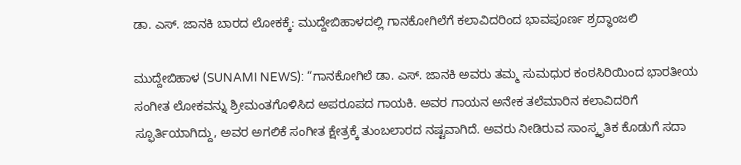ಡಾ. ಎಸ್. ಜಾನಕಿ ಬಾರದ ಲೋಕಕ್ಕೆ: ಮುದ್ದೇಬಿಹಾಳದಲ್ಲಿ ಗಾನಕೋಗಿಲೆಗೆ ಕಲಾವಿದರಿಂದ ಭಾವಪೂರ್ಣ ಶ್ರದ್ಧಾಂಜಲಿ

ಮುದ್ದೇಬಿಹಾಳ (SUNAMI NEWS): “ಗಾನಕೋಗಿಲೆ ಡಾ. ಎಸ್. ಜಾನಕಿ ಅವರು ತಮ್ಮ ಸುಮಧುರ ಕಂಠಸಿರಿಯಿಂದ ಭಾರತೀಯ ಸಂಗೀತ ಲೋಕವನ್ನು ಶ್ರೀಮಂತಗೊಳಿಸಿದ ಅಪರೂಪದ ಗಾಯಕಿ. ಅವರ ಗಾಯನ ಅನೇಕ ತಲೆಮಾರಿನ ಕಲಾವಿದರಿಗೆ ಸ್ಫೂರ್ತಿಯಾಗಿದ್ದು, ಅವರ ಅಗಲಿಕೆ ಸಂಗೀತ ಕ್ಷೇತ್ರಕ್ಕೆ ತುಂಬಲಾರದ ನಷ್ಟವಾಗಿದೆ. ಅವರು ನೀಡಿರುವ ಸಾಂಸ್ಕೃತಿಕ ಕೊಡುಗೆ ಸದಾ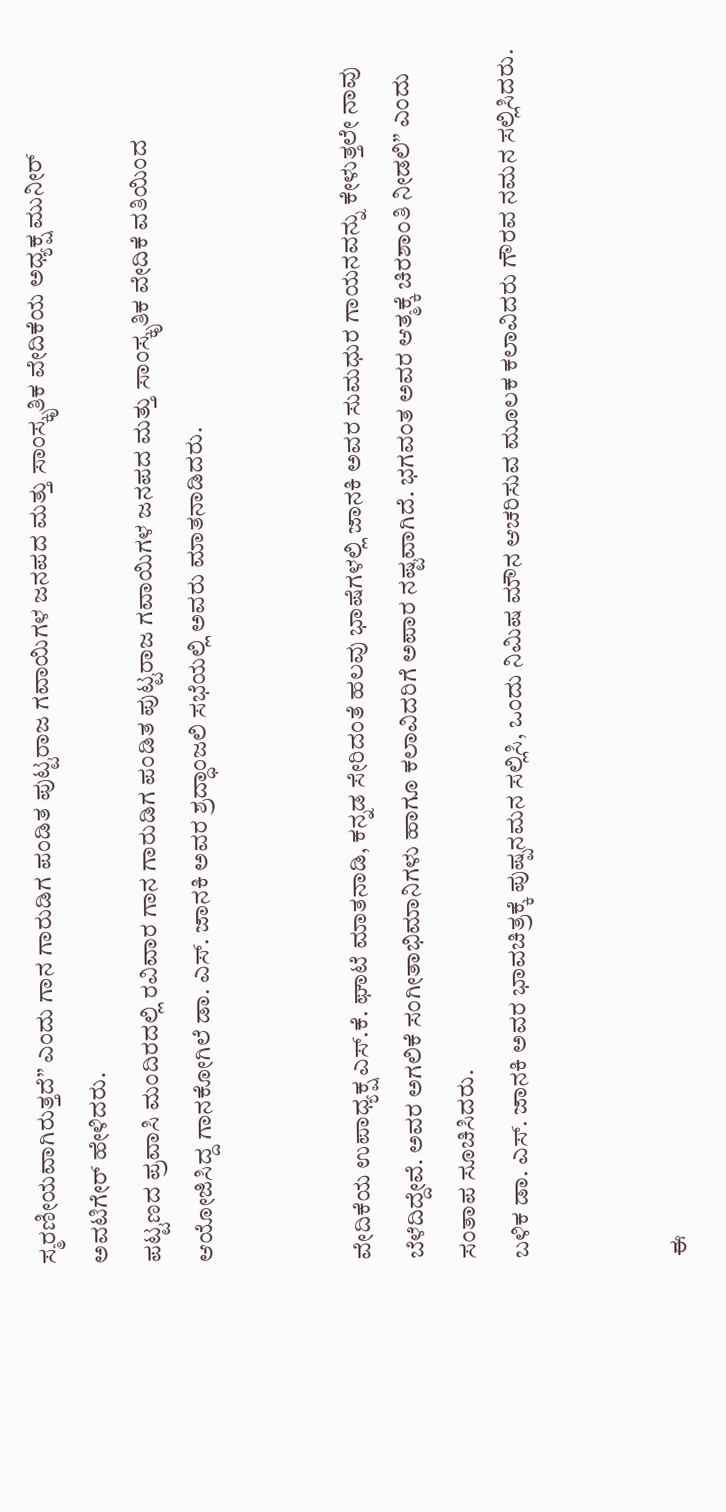ಸ್ಮರಣೀಯವಾಗಿರುತ್ತದೆ” ಎಂದು ಗಾನ ಗಾರುಡಿಗ ಪಂಡಿತ ಪುಟ್ಟರಾಜ ಗವಾಯಿಗಳ ಜನಪದ ಮತ್ತು ಸಾಂಸ್ಕೃತಿಕ ವೇದಿಕೆಯ ಅಧ್ಯಕ್ಷ ಮುನೀರ್ ಅವಟಿಗೇರ್ ಹೇಳಿದರು.
ಪಟ್ಟಣದ ಪ್ರವಾಸಿ ಮಂದಿರದಲ್ಲಿ ರವಿವಾರ ಗಾನ ಗಾರುಡಿಗ ಪಂಡಿತ ಪುಟ್ಟರಾಜ ಗವಾಯಿಗಳ ಜನಪದ ಮತ್ತು ಸಾಂಸ್ಕೃತಿಕ ವೇದಿಕೆ ವತಿಯಿಂದ ಆಯೋಜಿಸಿದ್ದ ಗಾನಕೋಗಿಲೆ ಡಾ. ಎಸ್. ಜಾನಕಿ ಅವರ ಶ್ರದ್ಧಾಂಜಲಿ ಸಭೆಯಲ್ಲಿ ಅವರು ಮಾತನಾಡಿದರು.


ವೇದಿಕೆಯ ಉಪಾಧ್ಯಕ್ಷ ಎಸ್.ಕೆ. ಘಾಟೆ ಮಾತನಾಡಿ, ಕನ್ನಡ ಸೇರಿದಂತೆ ಹಲವು ಭಾಷೆಗಳಲ್ಲಿ ಜಾನಕಿ ಅವರ ಸುಮಧುರ ಗಾಯನವನ್ನು ಕೇಳುತ್ತಲೇ ನಾವು ಬೆಳೆದಿದ್ದೇವೆ. ಅವರ ಅಗಲಿಕೆ ಸಂಗೀತಾಭಿಮಾನಿಗಳು ಹಾಗೂ ಕಲಾವಿದರಿಗೆ ಅಪಾರ ನಷ್ಟವಾಗಿದೆ. ಭಗವಂತ ಅವರ ಆತ್ಮಕ್ಕೆ ಚಿರಶಾಂತಿ ನೀಡಲಿ” ಎಂದು ಸಂತಾಪ ಸೂಚಿಸಿದರು.
ಬಳಿಕ ಡಾ. ಎಸ್. ಜಾನಕಿ ಅವರ ಭಾವಚಿತ್ರಕ್ಕೆ ಪುಷ್ಪನಮನ ಸಲ್ಲಿಸಿ, ಒಂದು ನಿಮಿಷ ಮೌನ ಆಚರಿಸುವ ಮೂಲಕ ಕಲಾವಿದರು ಗೌರವ ನಮನ ಸಲ್ಲಿಸಿದರು.


ಈ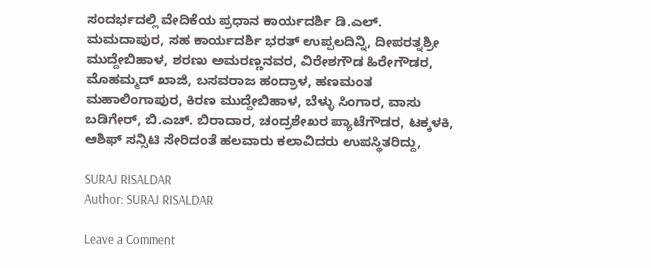ಸಂದರ್ಭದಲ್ಲಿ ವೇದಿಕೆಯ ಪ್ರಧಾನ ಕಾರ್ಯದರ್ಶಿ ಡಿ.ಎಲ್. ಮಮದಾಪುರ, ಸಹ ಕಾರ್ಯದರ್ಶಿ ಭರತ್ ಉಪ್ಪಲದಿನ್ನಿ, ದೀಪರತ್ನಶ್ರೀ ಮುದ್ದೇಬಿಹಾಳ, ಶರಣು ಅಮರಣ್ಣನವರ, ವಿರೇಶಗೌಡ ಹಿರೇಗೌಡರ, ಮೊಹಮ್ಮದ್ ಖಾಜಿ, ಬಸವರಾಜ ಹಂದ್ರಾಳ, ಹಣಮಂತ ಮಹಾಲಿಂಗಾಪುರ, ಕಿರಣ ಮುದ್ದೇಬಿಹಾಳ, ಬೆಳ್ಳು ಸಿಂಗಾರ, ವಾಸು ಬಡಿಗೇರ್, ಬಿ.ಎಚ್. ಬಿರಾದಾರ, ಚಂದ್ರಶೇಖರ ಪ್ಯಾಟೆಗೌಡರ, ಟಕ್ಕಳಕಿ, ಆಶಿಫ್ ಸನ್ಸಿಟಿ ಸೇರಿದಂತೆ ಹಲವಾರು ಕಲಾವಿದರು ಉಪಸ್ಥಿತರಿದ್ದು,

SURAJ RISALDAR
Author: SURAJ RISALDAR

Leave a Comment